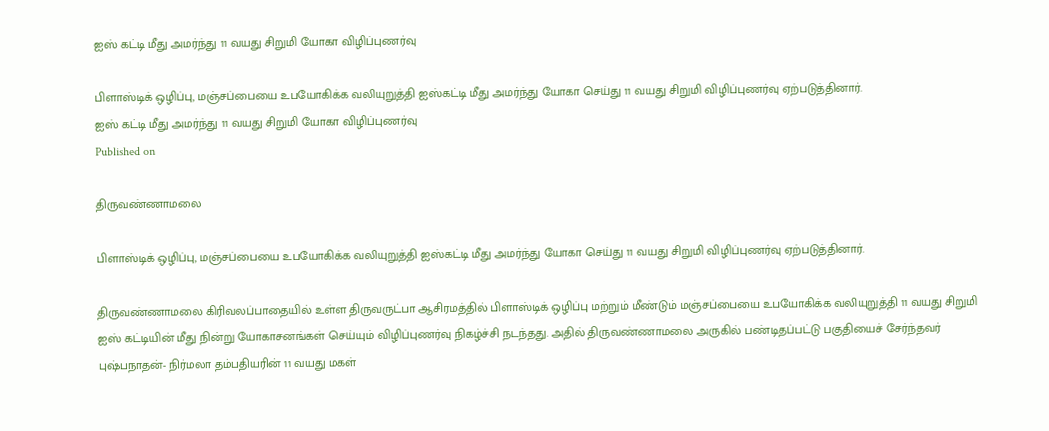ஐஸ் கட்டி மீது அமர்ந்து 11 வயது சிறுமி யோகா விழிப்புணர்வு

பிளாஸ்டிக் ஒழிப்பு, மஞ்சப்பையை உபயோகிக்க வலியுறுத்தி ஐஸ்கட்டி மீது அமர்ந்து யோகா செய்து 11 வயது சிறுமி விழிப்புணர்வு ஏற்படுத்தினார்.
ஐஸ் கட்டி மீது அமர்ந்து 11 வயது சிறுமி யோகா விழிப்புணர்வு
Published on

திருவண்ணாமலை

பிளாஸ்டிக் ஒழிப்பு, மஞ்சப்பையை உபயோகிக்க வலியுறுத்தி ஐஸ்கட்டி மீது அமர்ந்து யோகா செய்து 11 வயது சிறுமி விழிப்புணர்வு ஏற்படுத்தினார்.

திருவண்ணாமலை கிரிவலப்பாதையில் உள்ள திருவருட்பா ஆசிரமத்தில் பிளாஸ்டிக் ஒழிப்பு மற்றும் மீண்டும் மஞ்சப்பையை உபயோகிக்க வலியுறுத்தி 11 வயது சிறுமி ஐஸ் கட்டியின் மீது நின்று யோகாசனங்கள் செய்யும் விழிப்புணர்வு நிகழ்ச்சி நடந்தது. அதில் திருவண்ணாமலை அருகில் பண்டிதப்பட்டு பகுதியைச் சேர்ந்தவர் புஷ்பநாதன்- நிர்மலா தம்பதியரின் 11 வயது மகள்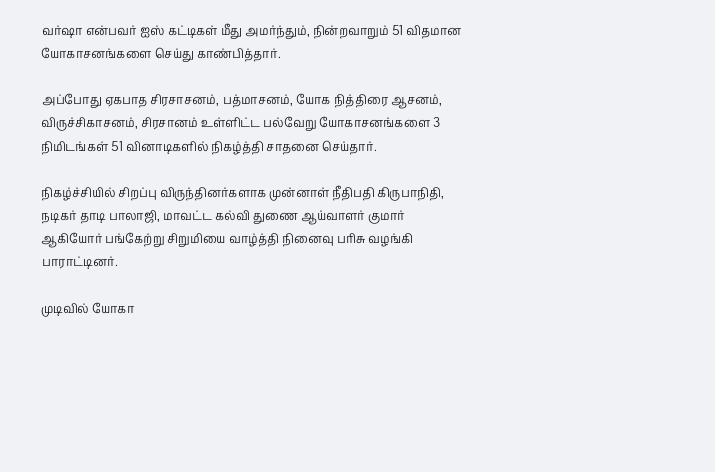வர்ஷா என்பவர் ஐஸ் கட்டிகள் மீது அமர்ந்தும், நின்றவாறும் 51 விதமான யோகாசனங்களை செய்து காண்பித்தார்.

அப்போது ஏகபாத சிரசாசனம், பத்மாசனம், யோக நித்திரை ஆசனம், விருச்சிகாசனம், சிரசானம் உள்ளிட்ட பல்வேறு யோகாசனங்களை 3 நிமிடங்கள் 51 வினாடிகளில் நிகழ்த்தி சாதனை செய்தார்.

நிகழ்ச்சியில் சிறப்பு விருந்தினர்களாக முன்னாள் நீதிபதி கிருபாநிதி, நடிகர் தாடி பாலாஜி, மாவட்ட கல்வி துணை ஆய்வாளர் குமார் ஆகியோர் பங்கேற்று சிறுமியை வாழ்த்தி நினைவு பரிசு வழங்கி பாராட்டினர்.

முடிவில் யோகா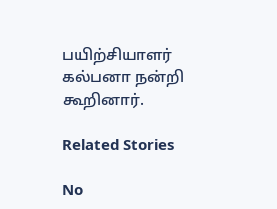பயிற்சியாளர் கல்பனா நன்றி கூறினார்.

Related Stories

No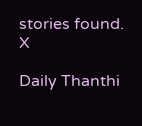stories found.
X

Daily Thanthi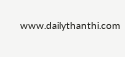www.dailythanthi.com